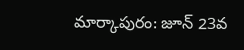మార్కాపురం: జూన్ 23వ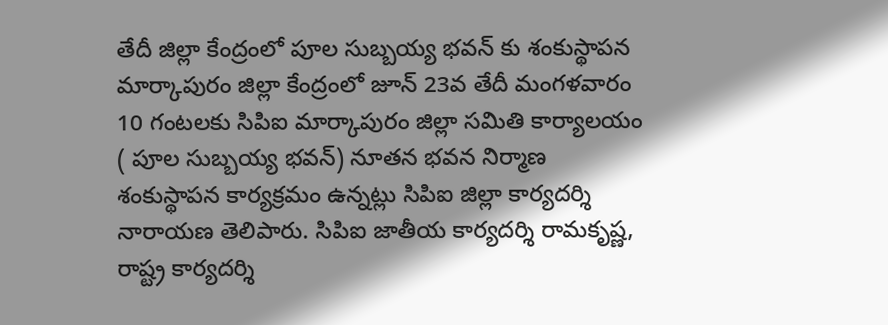తేదీ జిల్లా కేంద్రంలో పూల సుబ్బయ్య భవన్ కు శంకుస్థాపన
మార్కాపురం జిల్లా కేంద్రంలో జూన్ 23వ తేదీ మంగళవారం 10 గంటలకు సిపిఐ మార్కాపురం జిల్లా సమితి కార్యాలయం ( పూల సుబ్బయ్య భవన్) నూతన భవన నిర్మాణ శంకుస్థాపన కార్యక్రమం ఉన్నట్లు సిపిఐ జిల్లా కార్యదర్శి నారాయణ తెలిపారు. సిపిఐ జాతీయ కార్యదర్శి రామకృష్ణ, రాష్ట్ర కార్యదర్శి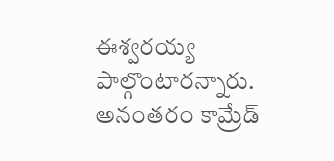ఈశ్వరయ్య పాల్గొంటారన్నారు. అనంతరం కామ్రేడ్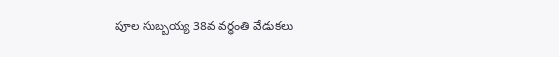పూల సుబ్బయ్య 38వ వర్ధంతి వేడుకలు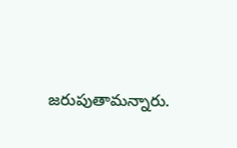జరుపుతామన్నారు.